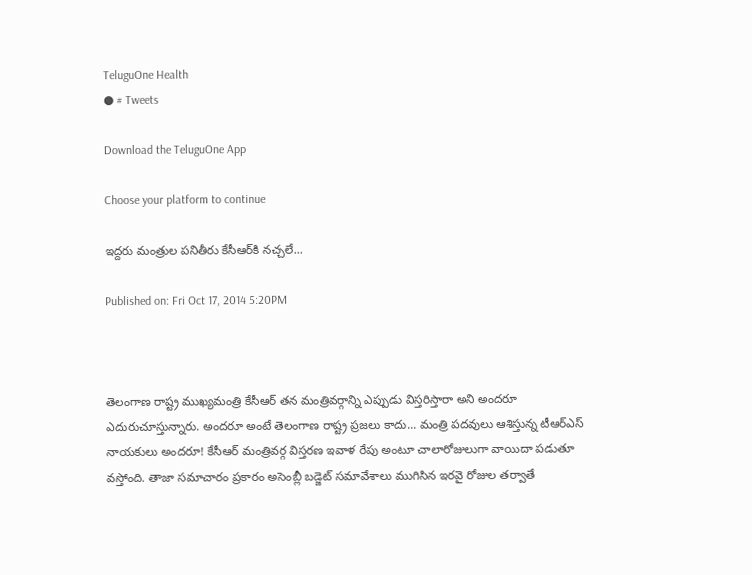TeluguOne Health
● # Tweets

Download the TeluguOne App

Choose your platform to continue

ఇద్దరు మంత్రుల పనితీరు కేసీఆర్‌కి నచ్చలే...

Published on: Fri Oct 17, 2014 5:20PM



తెలంగాణ రాష్ట్ర ముఖ్యమంత్రి కేసీఆర్ తన మంత్రివర్గాన్ని ఎప్పుడు విస్తరిస్తారా అని అందరూ ఎదురుచూస్తున్నారు. అందరూ అంటే తెలంగాణ రాష్ట్ర ప్రజలు కాదు... మంత్రి పదవులు ఆశిస్తున్న టీఆర్ఎస్ నాయకులు అందరూ! కేసీఆర్ మంత్రివర్గ విస్తరణ ఇవాళ రేపు అంటూ చాలారోజులుగా వాయిదా పడుతూ వస్తోంది. తాజా సమాచారం ప్రకారం అసెంబ్లీ బడ్జెట్ సమావేశాలు ముగిసిన ఇరవై రోజుల తర్వాతే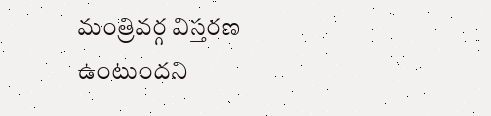మంత్రివర్గ విస్తరణ ఉంటుందని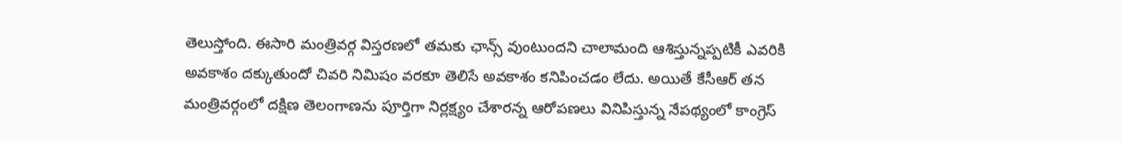తెలుస్తోంది. ఈసారి మంత్రివర్గ విస్తరణలో తమకు ఛాన్స్ వుంటుందని చాలామంది ఆశిస్తున్నప్పటికీ ఎవరికి అవకాశం దక్కుతుందో చివరి నిమిషం వరకూ తెలిసే అవకాశం కనిపించడం లేదు. అయితే కేసీఆర్ తన మంత్రివర్గంలో దక్షిణ తెలంగాణను పూర్తిగా నిర్లక్ష్యం చేశారన్న ఆరోపణలు వినిపిస్తున్న నేపథ్యంలో కాంగ్రెస్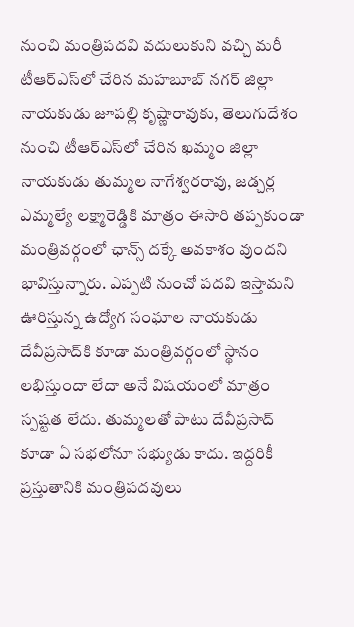నుంచి మంత్రిపదవి వదులుకుని వచ్చి మరీ టీఆర్ఎస్‌లో చేరిన మహబూబ్ నగర్ జిల్లా నాయకుడు జూపల్లి కృష్ణారావుకు, తెలుగుదేశం నుంచి టీఆర్ఎస్‌లో చేరిన ఖమ్మం జిల్లా నాయకుడు తుమ్మల నాగేశ్వరరావు, జడ్చర్ల ఎమ్మల్యే లక్ష్మారెడ్డికి మాత్రం ఈసారి తప్పకుండా మంత్రివర్గంలో ఛాన్స్ దక్కే అవకాశం వుందని భావిస్తున్నారు. ఎప్పటి నుంచో పదవి ఇస్తామని ఊరిస్తున్న ఉద్యోగ సంఘాల నాయకుడు దేవీప్రసాద్‌కి కూడా మంత్రివర్గంలో స్థానం లభిస్తుందా లేదా అనే విషయంలో మాత్రం స్పష్టత లేదు. తుమ్మలతో పాటు దేవీప్రసాద్ కూడా ఏ సభలోనూ సభ్యుడు కాదు. ఇద్దరికీ ప్రస్తుతానికి మంత్రిపదవులు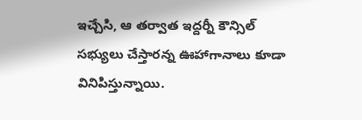ఇచ్చేసి, ఆ తర్వాత ఇద్దర్నీ కౌన్సిల్ సభ్యులు చేస్తారన్న ఊహాగానాలు కూడా వినిపిస్తున్నాయి.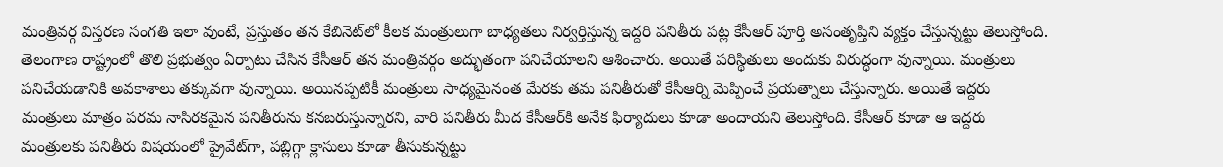మంత్రివర్గ విస్తరణ సంగతి ఇలా వుంటే, ప్రస్తుతం తన కేబినెట్‌లో కీలక మంత్రులుగా బాధ్యతలు నిర్వర్తిస్తున్న ఇద్దరి పనితీరు పట్ల కేసీఆర్ పూర్తి అసంతృప్తిని వ్యక్తం చేస్తున్నట్టు తెలుస్తోంది. తెలంగాణ రాష్ట్రంలో తొలి ప్రభుత్వం ఏర్పాటు చేసిన కేసీఆర్ తన మంత్రివర్గం అద్భుతంగా పనిచేయాలని ఆశించారు. అయితే పరిస్థితులు అందుకు విరుద్ధంగా వున్నాయి. మంత్రులు పనిచేయడానికి అవకాశాలు తక్కువగా వున్నాయి. అయినప్పటికీ మంత్రులు సాధ్యమైనంత మేరకు తమ పనితీరుతో కేసీఆర్ని మెప్పించే ప్రయత్నాలు చేస్తున్నారు. అయితే ఇద్దరు మంత్రులు మాత్రం పరమ నాసిరకమైన పనితీరును కనబరుస్తున్నారని, వారి పనితీరు మీద కేసీఆర్‌కి అనేక ఫిర్యాదులు కూడా అందాయని తెలుస్తోంది. కేసీఆర్ కూడా ఆ ఇద్దరు మంత్రులకు పనితీరు విషయంలో ప్రైవేట్‌గా, పబ్లిగ్గా క్లాసులు కూడా తీసుకున్నట్టు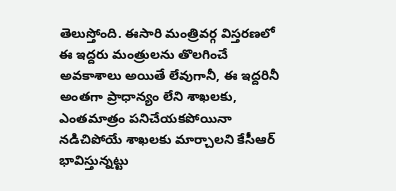తెలుస్తోంది. ఈసారి మంత్రివర్గ విస్తరణలో ఈ ఇద్దరు మంత్రులను తొలగించే అవకాశాలు అయితే లేవుగానీ, ఈ ఇద్దరినీ అంతగా ప్రాధాన్యం లేని శాఖలకు, ఎంతమాత్రం పనిచేయకపోయినా నడిచిపోయే శాఖలకు మార్చాలని కేసీఆర్ భావిస్తున్నట్టు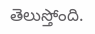తెలుస్తోంది.